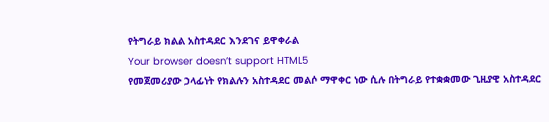የትግራይ ክልል አስተዳደር እንደገና ይዋቀራል
Your browser doesn’t support HTML5
የመጀመሪያው ኃላፊነት የክልሉን አስተዳደር መልሶ ማዋቀር ነው ሲሉ በትግራይ የተቋቋመው ጊዚያዊ አስተዳደር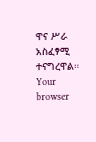ዋና ሥራ አስፈፃሚ ተናግረዋል።
Your browser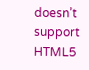doesn’t support HTML5